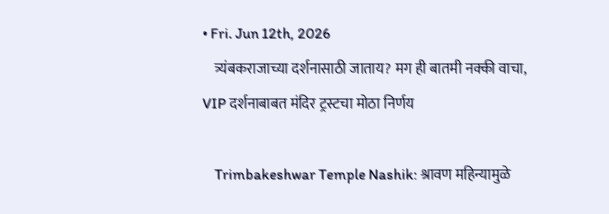• Fri. Jun 12th, 2026
    त्र्यंबकराजाच्या दर्शनासाठी जाताय? मग ही बातमी नक्की वाचा, VIP दर्शनाबाबत मंदिर ट्रस्टचा मोठा निर्णय

    Trimbakeshwar Temple Nashik: श्रावण महिन्यामुळे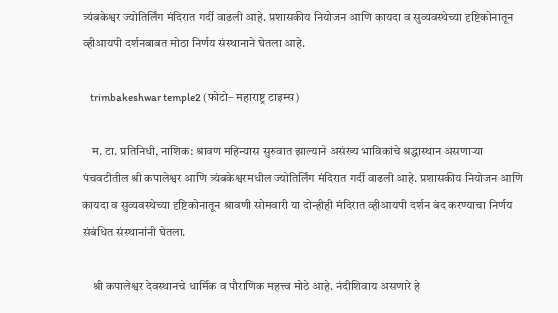त्र्यंबकेश्वर ज्योतिर्लिंग मंदिरात गर्दी वाढली आहे. प्रशासकीय नियोजन आणि कायदा व सुव्यवस्थेच्या दृष्टिकोनातून व्हीआयपी दर्शनबाबत मोठा निर्णय संस्थानाने घेतला आहे.

    trimbakeshwar temple2 (फोटो– महाराष्ट्र टाइम्स)

    म. टा. प्रतिनिधी, नाशिक: श्रावण महिन्यास सुरुवात झाल्याने असंख्य भाविकांचे श्रद्धास्थान असणाऱ्या पंचवटीतील श्री कपालेश्वर आणि त्र्यंबकेश्वरमधील ज्योतिर्लिंग मंदिरात गर्दी वाढली आहे. प्रशासकीय नियोजन आणि कायदा व सुव्यवस्थेच्या दृष्टिकोनातून श्रावणी सोमवारी या दोन्हीही मंदिरात व्हीआयपी दर्शन बंद करण्याचा निर्णय संबंधित संस्थानांनी घेतला.

    श्री कपालेश्वर देवस्थानचे धार्मिक व पौराणिक महत्त्व मोठे आहे. नंदीशिवाय असणारे हे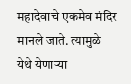महादेवाचे एकमेव मंदिर मानले जाते. त्यामुळे येथे येणाऱ्या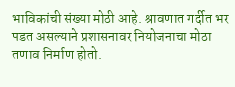भाविकांची संख्या मोठी आहे. श्रावणात गर्दीत भर पडत असल्याने प्रशासनावर नियोजनाचा मोठा तणाव निर्माण होतो.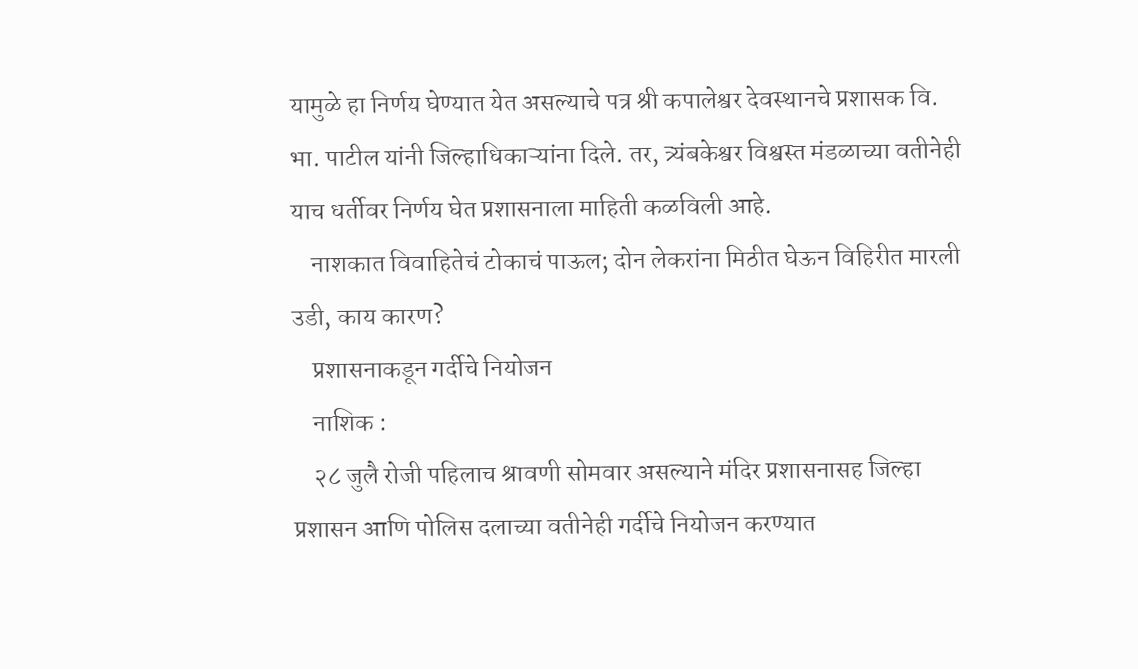यामुळे हा निर्णय घेण्यात येत असल्याचे पत्र श्री कपालेश्वर देवस्थानचे प्रशासक वि. भा. पाटील यांनी जिल्हाधिकाऱ्यांना दिले. तर, त्र्यंबकेश्वर विश्वस्त मंडळाच्या वतीनेही याच धर्तीवर निर्णय घेत प्रशासनाला माहिती कळविली आहे.
    नाशकात विवाहितेचं टोकाचं पाऊल; दोन लेकरांना मिठीत घेऊन विहिरीत मारली उडी, काय कारण?
    प्रशासनाकडून गर्दीचे नियोजन
    नाशिक :
    २८ जुलै रोजी पहिलाच श्रावणी सोमवार असल्याने मंदिर प्रशासनासह जिल्हा प्रशासन आणि पोलिस दलाच्या वतीनेही गर्दीचे नियोजन करण्यात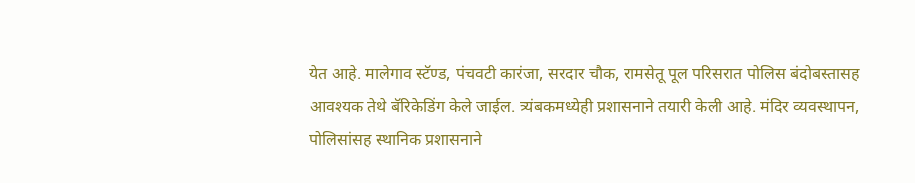येत आहे. मालेगाव स्टॅण्ड, पंचवटी कारंजा, सरदार चौक, रामसेतू पूल परिसरात पोलिस बंदोबस्तासह आवश्यक तेथे बॅरिकेडिंग केले जाईल. त्र्यंबकमध्येही प्रशासनाने तयारी केली आहे. मंदिर व्यवस्थापन, पोलिसांसह स्थानिक प्रशासनाने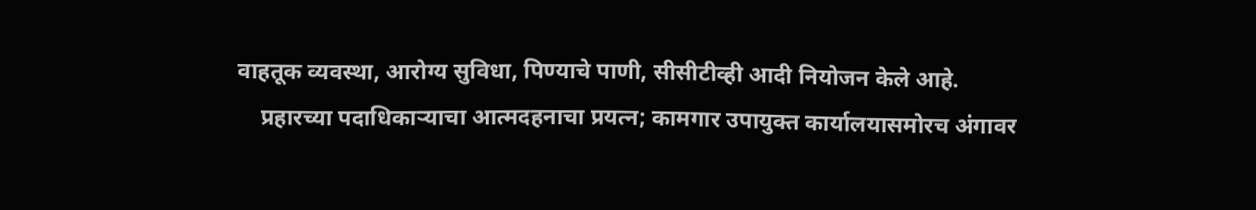वाहतूक व्यवस्था, आरोग्य सुविधा, पिण्याचे पाणी, सीसीटीव्ही आदी नियोजन केले आहे.
    प्रहारच्या पदाधिकाऱ्याचा आत्मदहनाचा प्रयत्न; कामगार उपायुक्त कार्यालयासमोरच अंगावर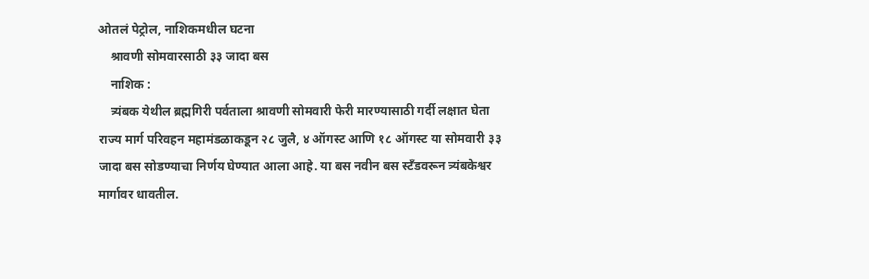ओतलं पेट्रोल, नाशिकमधील घटना
    श्रावणी सोमवारसाठी ३३ जादा बस
    नाशिक :
    त्र्यंबक येथील ब्रह्मगिरी पर्वताला श्रावणी सोमवारी फेरी मारण्यासाठी गर्दी लक्षात घेता राज्य मार्ग परिवहन महामंडळाकडून २८ जुलै, ४ ऑगस्ट आणि १८ ऑगस्ट या सोमवारी ३३ जादा बस सोडण्याचा निर्णय घेण्यात आला आहे. या बस नवीन बस स्टँडवरून त्र्यंबकेश्वर मार्गावर धावतील.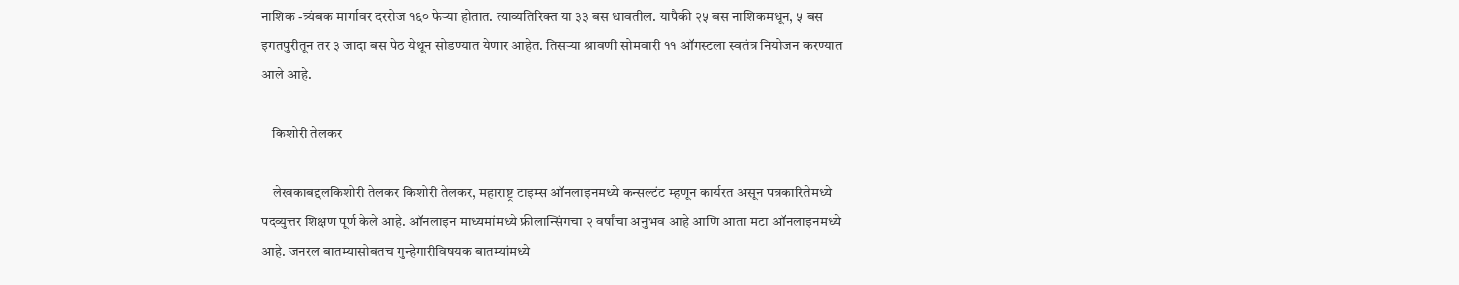नाशिक -त्र्यंबक मार्गावर दररोज १६० फेऱ्या होतात. त्याव्यतिरिक्त या ३३ बस धावतील. यापैकी २५ बस नाशिकमधून, ५ बस इगतपुरीतून तर ३ जादा बस पेठ येथून सोडण्यात येणार आहेत. तिसऱ्या श्रावणी सोमवारी ११ ऑगस्टला स्वतंत्र नियोजन करण्यात आले आहे.

    किशोरी तेलकर

    लेखकाबद्दलकिशोरी तेलकर किशोरी तेलकर, महाराष्ट्र टाइम्स ऑनलाइनमध्ये कन्सल्टंट म्हणून कार्यरत असून पत्रकारितेमध्ये पदव्युत्तर शिक्षण पूर्ण केले आहे. ऑनलाइन माध्यमांमध्ये फ्रीलान्सिंगचा २ वर्षांचा अनुभव आहे आणि आता मटा ऑनलाइनमध्ये आहे. जनरल बातम्यासोबतच गुन्हेगारीविषयक बातम्यांमध्ये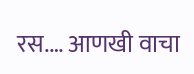रस.… आणखी वाचा